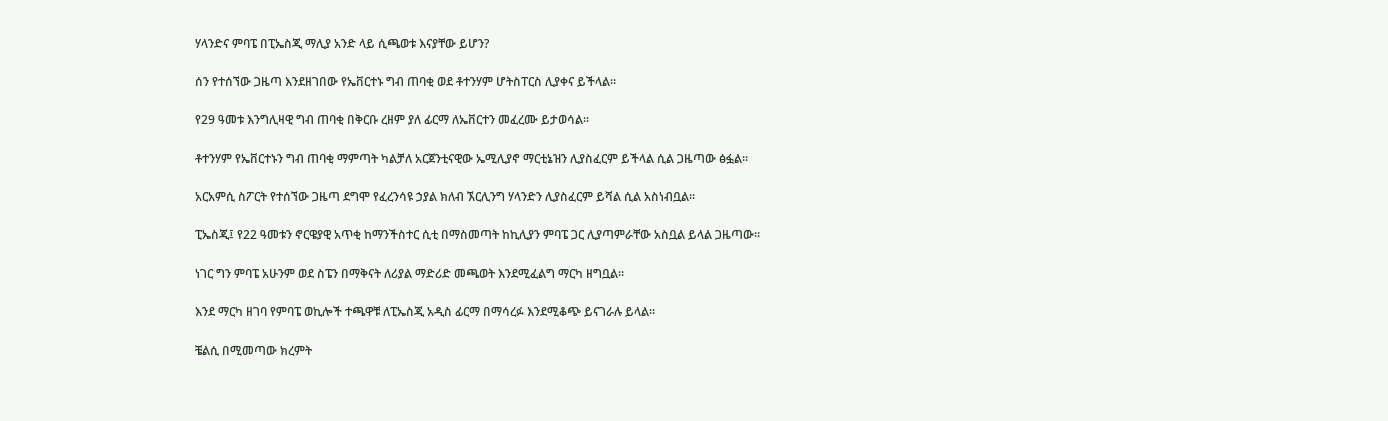ሃላንድና ምባፔ በፒኤስጂ ማሊያ አንድ ላይ ሲጫወቱ እናያቸው ይሆን?

ሰን የተሰኘው ጋዜጣ እንደዘገበው የኤቨርተኑ ግብ ጠባቂ ወደ ቶተንሃም ሆትስፐርስ ሊያቀና ይችላል።

የ29 ዓመቱ እንግሊዛዊ ግብ ጠባቂ በቅርቡ ረዘም ያለ ፊርማ ለኤቨርተን መፈረሙ ይታወሳል።

ቶተንሃም የኤቨርተኑን ግብ ጠባቂ ማምጣት ካልቻለ አርጀንቲናዊው ኤሚሊያኖ ማርቲኔዝን ሊያስፈርም ይችላል ሲል ጋዜጣው ፅፏል።

አርአምሲ ስፖርት የተሰኘው ጋዜጣ ደግሞ የፈረንሳዩ ኃያል ክለብ ኧርሊንግ ሃላንድን ሊያስፈርም ይሻል ሲል አስነብቧል።

ፒኤስጂ፤ የ22 ዓመቱን ኖርዌያዊ አጥቂ ከማንችስተር ሲቲ በማስመጣት ከኪሊያን ምባፔ ጋር ሊያጣምራቸው አስቧል ይላል ጋዜጣው።

ነገር ግን ምባፔ አሁንም ወደ ስፔን በማቅናት ለሪያል ማድሪድ መጫወት እንደሚፈልግ ማርካ ዘግቧል።

እንደ ማርካ ዘገባ የምባፔ ወኪሎች ተጫዋቹ ለፒኤስጂ አዲስ ፊርማ በማሳረፉ እንደሚቆጭ ይናገራሉ ይላል።

ቼልሲ በሚመጣው ክረምት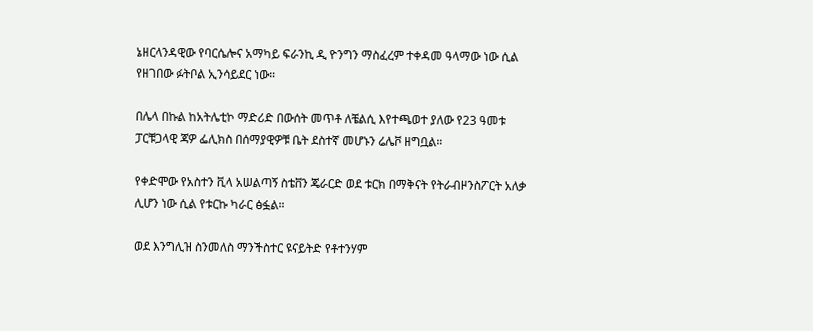ኔዘርላንዳዊው የባርሴሎና አማካይ ፍራንኪ ዲ ዮንግን ማስፈረም ተቀዳመ ዓላማው ነው ሲል የዘገበው ፉትቦል ኢንሳይደር ነው።

በሌላ በኩል ከአትሌቲኮ ማድሪድ በውሰት መጥቶ ለቼልሲ እየተጫወተ ያለው የ23 ዓመቱ ፓርቹጋላዊ ጃዎ ፌሊክስ በሰማያዊዎቹ ቤት ደስተኛ መሆኑን ሬሌቮ ዘግቧል።

የቀድሞው የአስተን ቪላ አሠልጣኝ ስቴቨን ጄራርድ ወደ ቱርክ በማቅናት የትራብዞንስፖርት አለቃ ሊሆን ነው ሲል የቱርኩ ካራር ፅፏል።

ወደ እንግሊዝ ስንመለስ ማንችስተር ዩናይትድ የቶተንሃም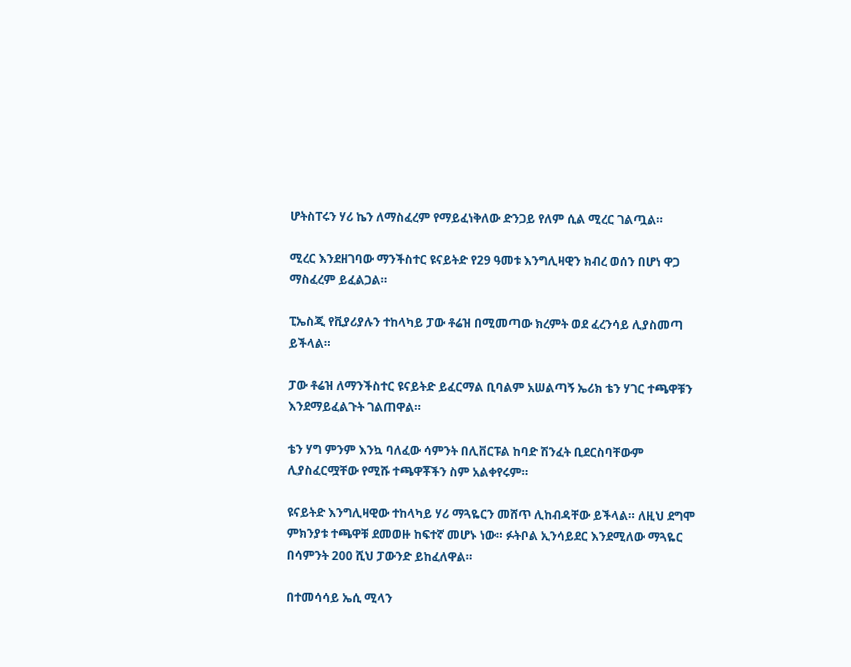ሆትስፐሩን ሃሪ ኬን ለማስፈረም የማይፈነቅለው ድንጋይ የለም ሲል ሚረር ገልጧል።

ሚረር እንደዘገባው ማንችስተር ዩናይትድ የ29 ዓመቱ እንግሊዛዊን ክብረ ወሰን በሆነ ዋጋ ማስፈረም ይፈልጋል።

ፒኤስጂ የቪያሪያሉን ተከላካይ ፓው ቶሬዝ በሚመጣው ክረምት ወደ ፈረንሳይ ሊያስመጣ ይችላል።

ፓው ቶሬዝ ለማንችስተር ዩናይትድ ይፈርማል ቢባልም አሠልጣኝ ኤሪክ ቴን ሃገር ተጫዋቹን እንደማይፈልጉት ገልጠዋል።

ቴን ሃግ ምንም እንኳ ባለፈው ሳምንት በሊቨርፑል ከባድ ሽንፈት ቢደርስባቸውም ሊያስፈርሟቸው የሚሹ ተጫዋቾችን ስም አልቀየሩም።

ዩናይትድ እንግሊዛዊው ተከላካይ ሃሪ ማጓዬርን መሸጥ ሊከብዳቸው ይችላል። ለዚህ ደግሞ ምክንያቱ ተጫዋቹ ደመወዙ ከፍተኛ መሆኑ ነው። ፉትቦል ኢንሳይደር እንደሚለው ማጓዬር በሳምንት 200 ሺህ ፓውንድ ይከፈለዋል።

በተመሳሳይ ኤሲ ሚላን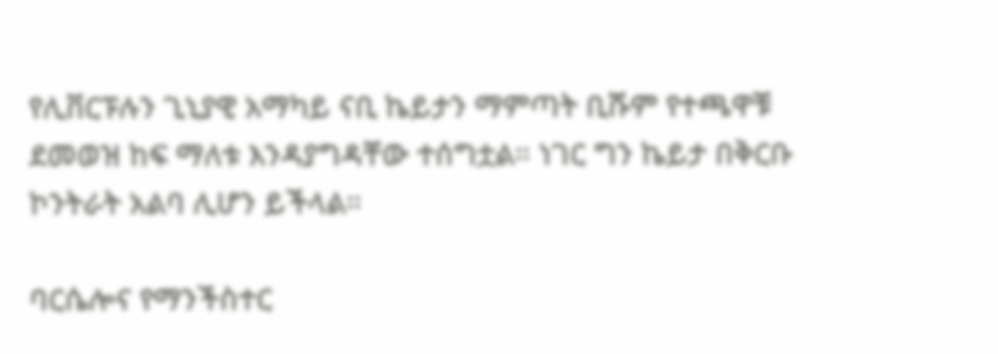የሊቨርፑሉን ጊኒያዊ አማካይ ናቢ ኬይታን ማምጣት ቢሹም የተጫዋቹ ደመወዝ ከፍ ማለቱ እንዳያግዳቸው ተሰግቷል። ነገር ግን ኬይታ በቅርቡ ኮንትራት አልባ ሊሆን ይችላል።

ባርሴሎና የማንችስተር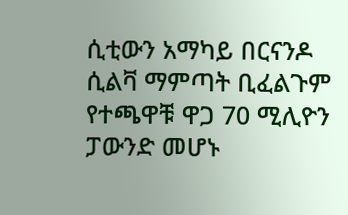ሲቲውን አማካይ በርናንዶ ሲልቫ ማምጣት ቢፈልጉም የተጫዋቹ ዋጋ 70 ሚሊዮን ፓውንድ መሆኑ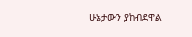ሁኔታውን ያከብደዋል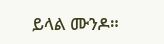ይላል ሙንዶ።